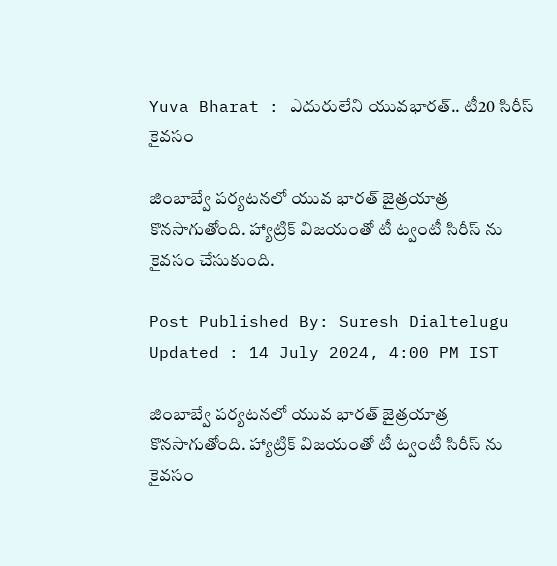Yuva Bharat : ఎదురులేని యువభారత్.. టీ20 సిరీస్ కైవసం

జింబాబ్వే పర్యటనలో యువ భారత్ జైత్రయాత్ర కొనసాగుతోంది. హ్యాట్రిక్ విజయంతో టీ ట్వంటీ సిరీస్ ను కైవసం చేసుకుంది.

Post Published By: Suresh Dialtelugu
Updated : 14 July 2024, 4:00 PM IST

జింబాబ్వే పర్యటనలో యువ భారత్ జైత్రయాత్ర కొనసాగుతోంది. హ్యాట్రిక్ విజయంతో టీ ట్వంటీ సిరీస్ ను కైవసం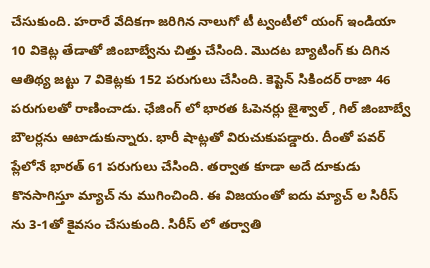చేసుకుంది. హరారే వేదికగా జరిగిన నాలుగో టీ ట్వంటీలో యంగ్ ఇండియా 10 వికెట్ల తేడాతో జింబాబ్వేను చిత్తు చేసింది. మొదట బ్యాటింగ్ కు దిగిన ఆతిథ్య జట్టు 7 వికెట్లకు 152 పరుగులు చేసింది. కెప్టెన్ సికిందర్ రాజా 46 పరుగులతో రాణించాడు. ఛేజింగ్ లో భారత ఓపెనర్లు జైశ్వాల్ , గిల్ జింబాబ్వే బౌలర్లను ఆటాడుకున్నారు. భారీ షాట్లతో విరుచుకుపడ్డారు. దీంతో పవర్ ప్లేలోనే భారత్ 61 పరుగులు చేసింది. తర్వాత కూడా అదే దూకుడు కొనసాగిస్తూ మ్యాచ్ ను ముగించింది. ఈ విజయంతో ఐదు మ్యాచ్ ల సిరీస్ ను 3-1తో కైవసం చేసుకుంది. సిరీస్ లో తర్వాతి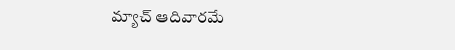మ్యాచ్ ఆదివారమే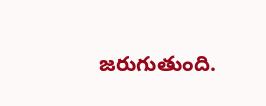జరుగుతుంది.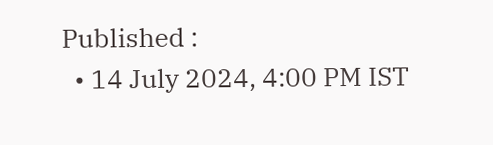Published :
  • 14 July 2024, 4:00 PM IST